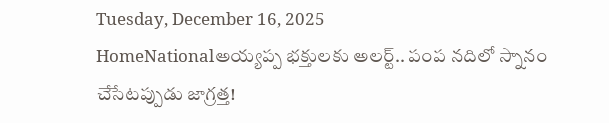Tuesday, December 16, 2025
HomeNationalఅయ్యప్ప భక్తులకు అలర్ట్.. పంప నదిలో స్నానం చేసేటప్పుడు జాగ్రత్త!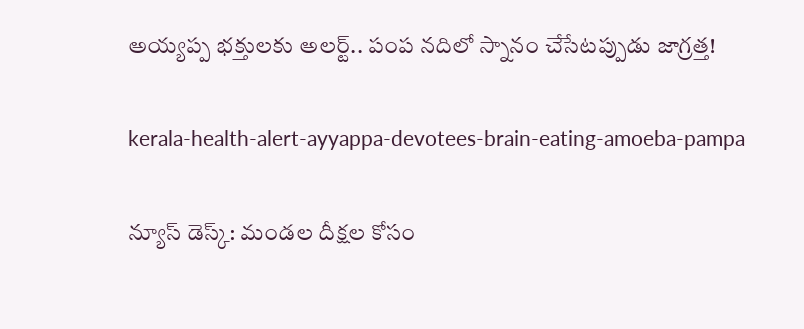అయ్యప్ప భక్తులకు అలర్ట్.. పంప నదిలో స్నానం చేసేటప్పుడు జాగ్రత్త!

kerala-health-alert-ayyappa-devotees-brain-eating-amoeba-pampa

న్యూస్ డెస్క్: మండల దీక్షల కోసం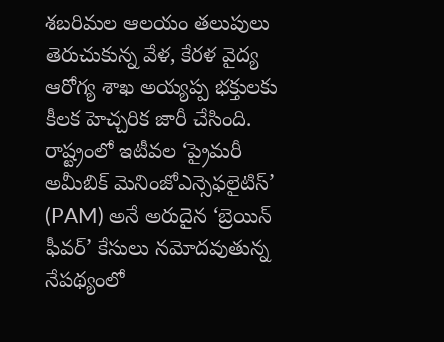శబరిమల ఆలయం తలుపులు తెరుచుకున్న వేళ, కేరళ వైద్య ఆరోగ్య శాఖ అయ్యప్ప భక్తులకు కీలక హెచ్చరిక జారీ చేసింది. రాష్ట్రంలో ఇటీవల ‘ప్రైమరీ అమీబిక్ మెనింజోఎన్సెఫలైటిస్’ (PAM) అనే అరుదైన ‘బ్రెయిన్ ఫీవర్’ కేసులు నమోదవుతున్న నేపథ్యంలో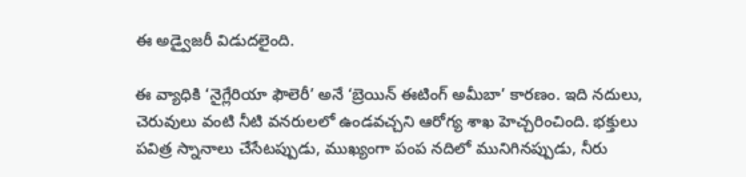ఈ అడ్వైజరీ విడుదలైంది.

ఈ వ్యాధికి ‘నైగ్లేరియా ఫౌలెరీ’ అనే ‘బ్రెయిన్ ఈటింగ్ అమీబా’ కారణం. ఇది నదులు, చెరువులు వంటి నీటి వనరులలో ఉండవచ్చని ఆరోగ్య శాఖ హెచ్చరించింది. భక్తులు పవిత్ర స్నానాలు చేసేటప్పుడు, ముఖ్యంగా పంప నదిలో మునిగినప్పుడు, నీరు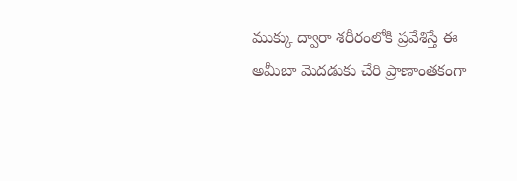ముక్కు ద్వారా శరీరంలోకి ప్రవేశిస్తే ఈ అమీబా మెదడుకు చేరి ప్రాణాంతకంగా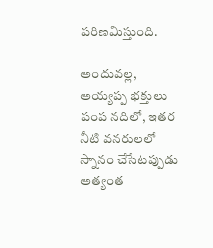పరిణమిస్తుంది.

అందువల్ల, అయ్యప్ప భక్తులు పంప నదిలో, ఇతర నీటి వనరులలో స్నానం చేసేటప్పుడు అత్యంత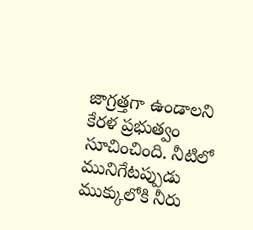జాగ్రత్తగా ఉండాలని కేరళ ప్రభుత్వం సూచించింది. నీటిలో మునిగేటప్పుడు ముక్కులోకి నీరు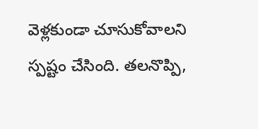వెళ్లకుండా చూసుకోవాలని స్పష్టం చేసింది. తలనొప్పి,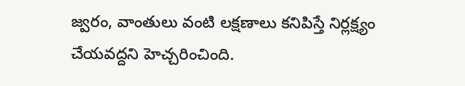జ్వరం, వాంతులు వంటి లక్షణాలు కనిపిస్తే నిర్లక్ష్యం చేయవద్దని హెచ్చరించింది.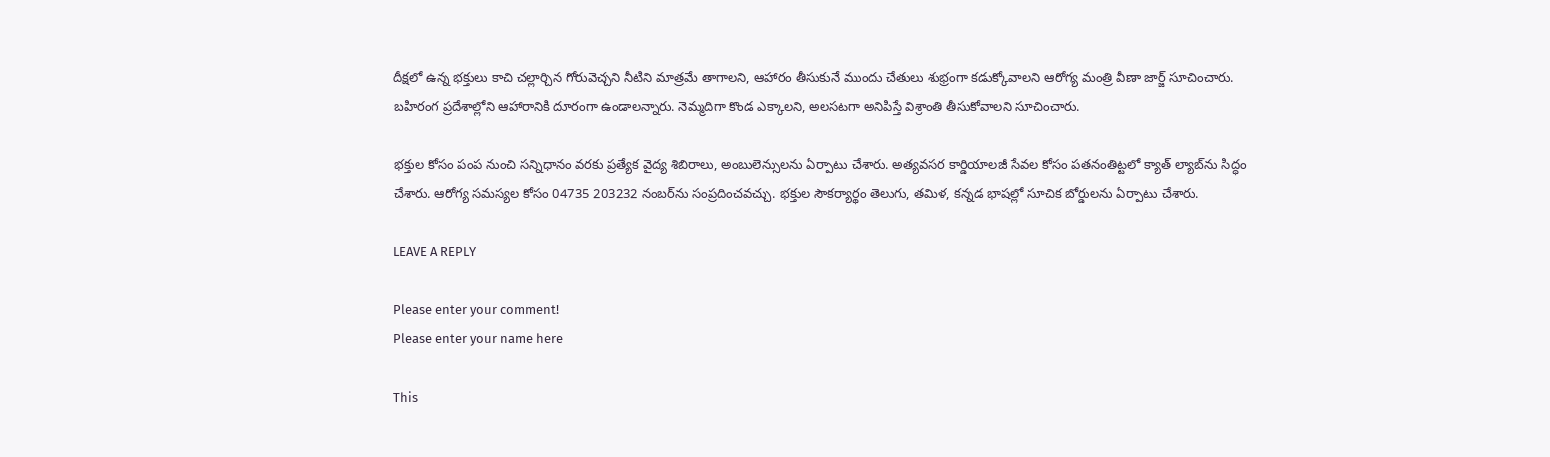దీక్షలో ఉన్న భక్తులు కాచి చల్లార్చిన గోరువెచ్చని నీటిని మాత్రమే తాగాలని, ఆహారం తీసుకునే ముందు చేతులు శుభ్రంగా కడుక్కోవాలని ఆరోగ్య మంత్రి వీణా జార్జ్ సూచించారు. బహిరంగ ప్రదేశాల్లోని ఆహారానికి దూరంగా ఉండాలన్నారు. నెమ్మదిగా కొండ ఎక్కాలని, అలసటగా అనిపిస్తే విశ్రాంతి తీసుకోవాలని సూచించారు.

భక్తుల కోసం పంప నుంచి సన్నిధానం వరకు ప్రత్యేక వైద్య శిబిరాలు, అంబులెన్సులను ఏర్పాటు చేశారు. అత్యవసర కార్డియాలజీ సేవల కోసం పతనంతిట్టలో క్యాత్ ల్యాబ్‌ను సిద్ధం చేశారు. ఆరోగ్య సమస్యల కోసం 04735 203232 నంబర్‌ను సంప్రదించవచ్చు. భక్తుల సౌకర్యార్థం తెలుగు, తమిళ, కన్నడ భాషల్లో సూచిక బోర్డులను ఏర్పాటు చేశారు.

LEAVE A REPLY

Please enter your comment!
Please enter your name here

This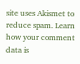site uses Akismet to reduce spam. Learn how your comment data is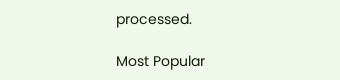processed.

Most Popular